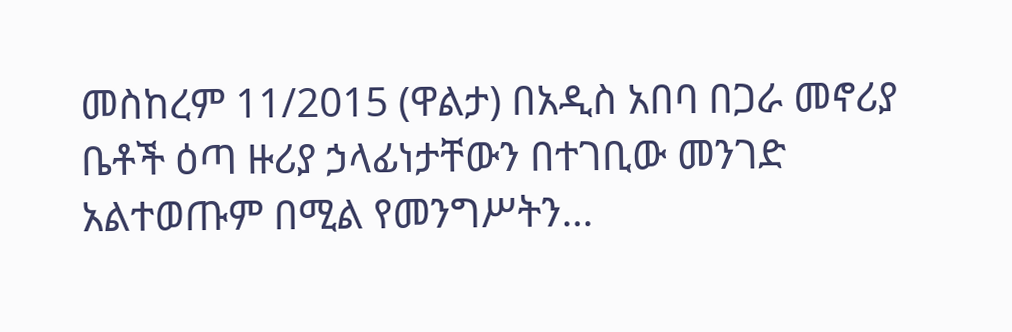መስከረም 11/2015 (ዋልታ) በአዲስ አበባ በጋራ መኖሪያ ቤቶች ዕጣ ዙሪያ ኃላፊነታቸውን በተገቢው መንገድ አልተወጡም በሚል የመንግሥትን…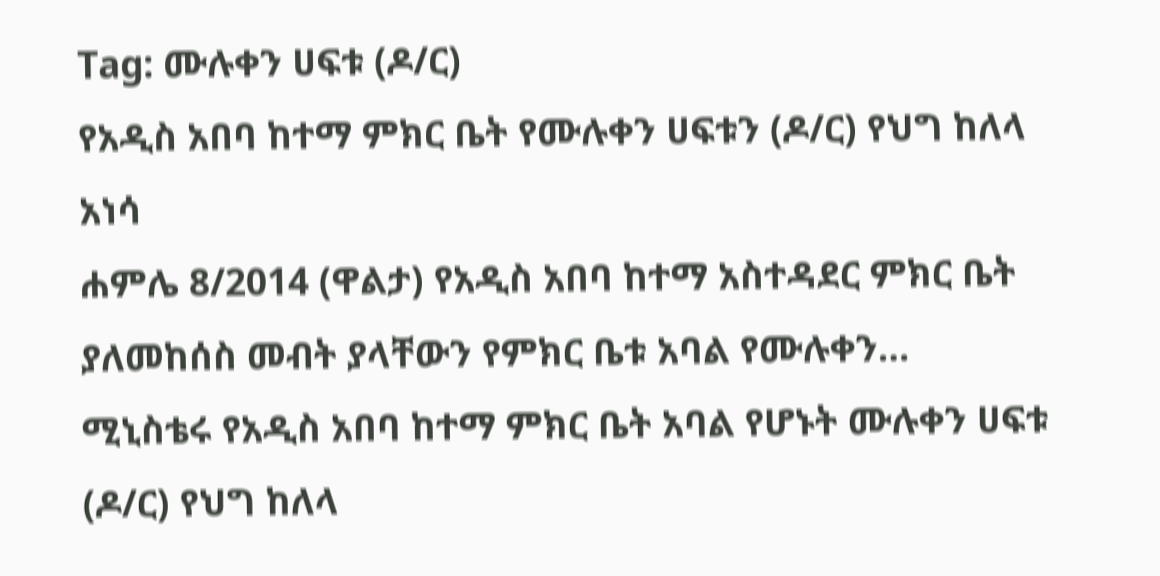Tag: ሙሉቀን ሀፍቱ (ዶ/ር)
የአዲስ አበባ ከተማ ምክር ቤት የሙሉቀን ሀፍቱን (ዶ/ር) የህግ ከለላ አነሳ
ሐምሌ 8/2014 (ዋልታ) የአዲስ አበባ ከተማ አስተዳደር ምክር ቤት ያለመከሰስ መብት ያላቸውን የምክር ቤቱ አባል የሙሉቀን…
ሚኒስቴሩ የአዲስ አበባ ከተማ ምክር ቤት አባል የሆኑት ሙሉቀን ሀፍቱ (ዶ/ር) የህግ ከለላ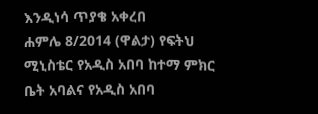እንዲነሳ ጥያቄ አቀረበ
ሐምሌ 8/2014 (ዋልታ) የፍትህ ሚኒስቴር የአዲስ አበባ ከተማ ምክር ቤት አባልና የአዲስ አበባ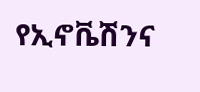የኢኖቬሽንና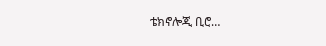ቴክኖሎጂ ቢሮ…